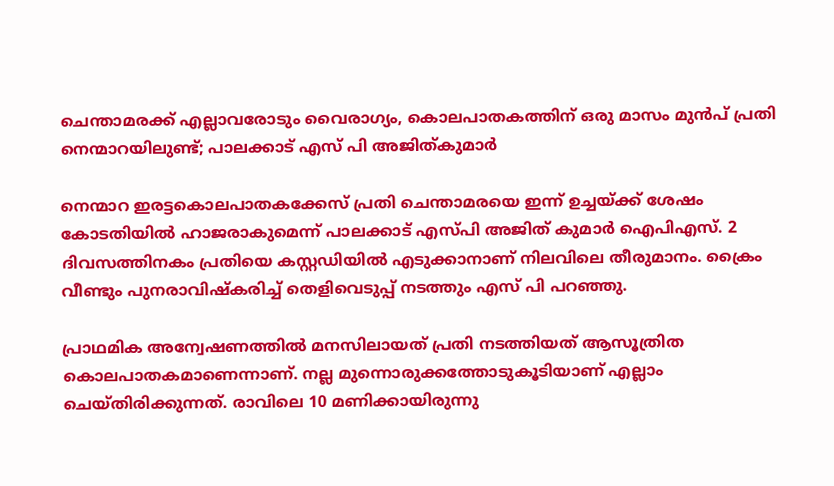ചെന്താമരക്ക് എല്ലാവരോടും വൈരാഗ്യം, കൊലപാതകത്തിന് ഒരു മാസം മുൻപ് പ്രതി നെന്മാറയിലുണ്ട്; പാലക്കാട് എസ് പി അജിത്കുമാർ

നെന്മാറ ഇരട്ടകൊലപാതകക്കേസ്‌ പ്രതി ചെന്താമരയെ ഇന്ന് ഉച്ചയ്ക്ക് ശേഷം കോടതിയിൽ ഹാജരാകുമെന്ന് പാലക്കാട് എസ്പി അജിത് കുമാർ ഐപിഎസ്. 2 ദിവസത്തിനകം പ്രതിയെ കസ്റ്റഡിയിൽ എടുക്കാനാണ് നിലവിലെ തീരുമാനം. ക്രൈം വീണ്ടും പുനരാവിഷ്കരിച്ച് തെളിവെടുപ്പ് നടത്തും എസ് പി പറഞ്ഞു.

പ്രാഥമിക അന്വേഷണത്തിൽ മനസിലായത് പ്രതി നടത്തിയത് ആസൂത്രിത കൊലപാതകമാണെന്നാണ്. നല്ല മുന്നൊരുക്കത്തോടുകൂടിയാണ് എല്ലാം ചെയ്തിരിക്കുന്നത്. രാവിലെ 10 മണിക്കായിരുന്നു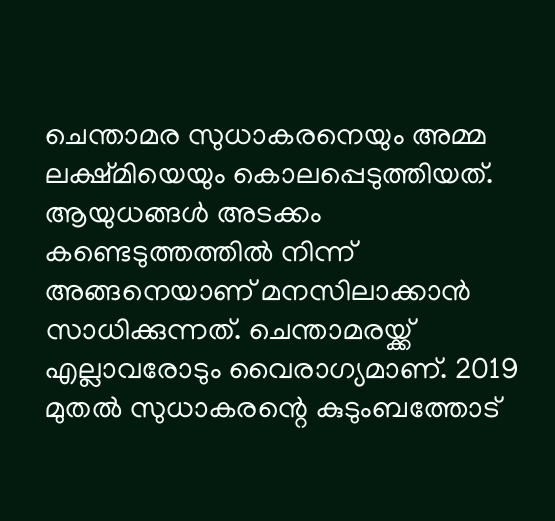ചെന്താമര സുധാകരനെയും അമ്മ ലക്ഷ്മിയെയും കൊലപ്പെടുത്തിയത്. ആയുധങ്ങൾ അടക്കം കണ്ടെടുത്തത്തിൽ നിന്ന് അങ്ങനെയാണ് മനസിലാക്കാൻ സാധിക്കുന്നത്. ചെന്താമരയ്ക്ക് എല്ലാവരോടും വൈരാഗ്യമാണ്. 2019 മുതൽ സുധാകരന്റെ കുടുംബത്തോട്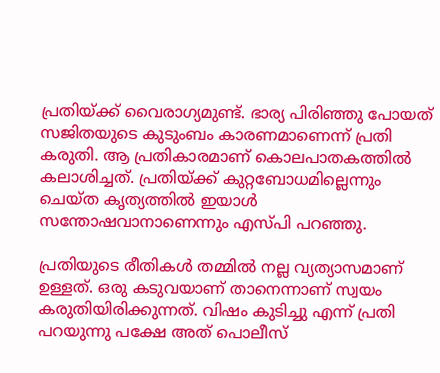പ്രതിയ്ക്ക് വൈരാഗ്യമുണ്ട്. ഭാര്യ പിരിഞ്ഞു പോയത് സജിതയുടെ കുടുംബം കാരണമാണെന്ന് പ്രതി കരുതി. ആ പ്രതികാരമാണ് കൊലപാതകത്തിൽ കലാശിച്ചത്. പ്രതിയ്ക്ക് കുറ്റബോധമില്ലെന്നും ചെയ്ത കൃത്യത്തിൽ ഇയാൾ സന്തോഷവാനാണെന്നും എസ്പി പറഞ്ഞു.

പ്രതിയുടെ രീതികൾ തമ്മിൽ നല്ല വ്യത്യാസമാണ് ഉള്ളത്. ഒരു കടുവയാണ് താനെന്നാണ് സ്വയം കരുതിയിരിക്കുന്നത്. വിഷം കുടിച്ചു എന്ന് പ്രതി പറയുന്നു പക്ഷേ അത് പൊലീസ്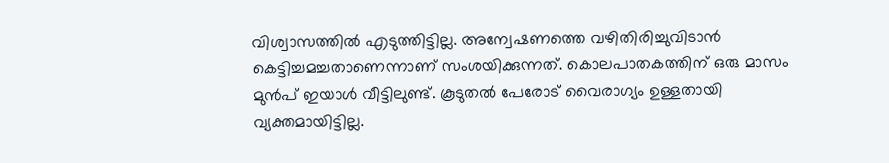വിശ്വാസത്തിൽ എടുത്തിട്ടില്ല. അന്വേഷണത്തെ വഴിതിരിച്ചുവിടാൻ കെട്ടിച്ചമച്ചതാണെന്നാണ് സംശയിക്കുന്നത്. കൊലപാതകത്തിന് ഒരു മാസം മുൻപ് ഇയാൾ വീട്ടിലുണ്ട്. കൂടുതൽ പേരോട് വൈരാഗ്യം ഉള്ളതായി വ്യക്തമായിട്ടില്ല.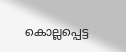കൊല്ലപ്പെട്ട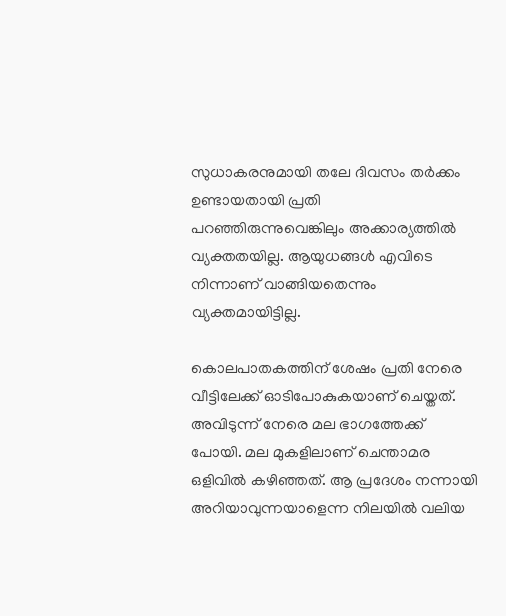സുധാകരനുമായി തലേ ദിവസം തർക്കം ഉണ്ടായതായി പ്രതി പറഞ്ഞിരുന്നുവെങ്കിലും അക്കാര്യത്തിൽ വ്യക്തതയില്ല. ആയുധങ്ങൾ എവിടെ നിന്നാണ് വാങ്ങിയതെന്നും വ്യക്തമായിട്ടില്ല.

കൊലപാതകത്തിന് ശേഷം പ്രതി നേരെ വീട്ടിലേക്ക് ഓടിപോകുകയാണ് ചെയ്തത്.
അവിടുന്ന് നേരെ മല ഭാഗത്തേക്ക് പോയി. മല മുകളിലാണ് ചെന്താമര ഒളിവിൽ കഴിഞ്ഞത്. ആ പ്രദേശം നന്നായി അറിയാവുന്നയാളെന്ന നിലയിൽ വലിയ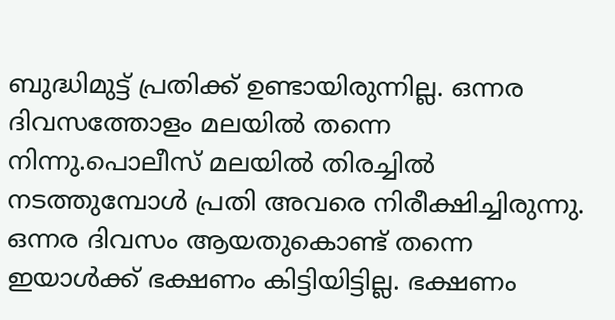ബുദ്ധിമുട്ട് പ്രതിക്ക് ഉണ്ടായിരുന്നില്ല. ഒന്നര ദിവസത്തോളം മലയിൽ തന്നെ നിന്നു.പൊലീസ് മലയിൽ തിരച്ചിൽ നടത്തുമ്പോൾ പ്രതി അവരെ നിരീക്ഷിച്ചിരുന്നു. ഒന്നര ദിവസം ആയതുകൊണ്ട് തന്നെ ഇയാൾക്ക് ഭക്ഷണം കിട്ടിയിട്ടില്ല. ഭക്ഷണം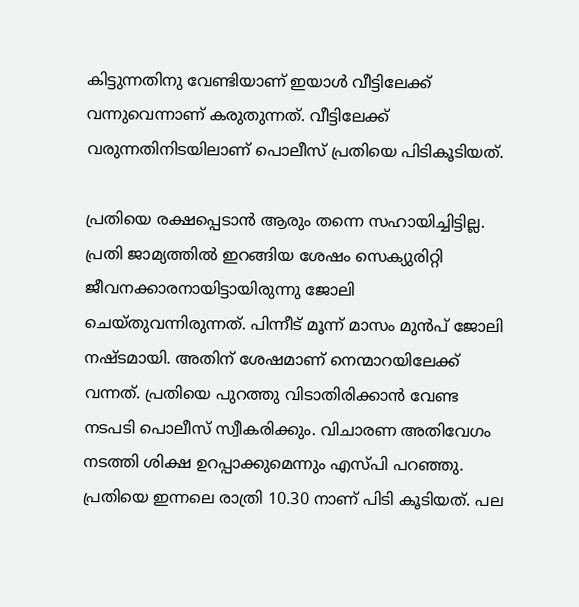കിട്ടുന്നതിനു വേണ്ടിയാണ് ഇയാൾ വീട്ടിലേക്ക് വന്നുവെന്നാണ് കരുതുന്നത്. വീട്ടിലേക്ക് വരുന്നതിനിടയിലാണ് പൊലീസ് പ്രതിയെ പിടികൂടിയത്.

പ്രതിയെ രക്ഷപ്പെടാൻ ആരും തന്നെ സഹായിച്ചിട്ടില്ല. പ്രതി ജാമ്യത്തിൽ ഇറങ്ങിയ ശേഷം സെക്യുരിറ്റി ജീവനക്കാരനായിട്ടായിരുന്നു ജോലി ചെയ്തുവന്നിരുന്നത്. പിന്നീട് മൂന്ന് മാസം മുൻപ് ജോലി നഷ്ടമായി. അതിന് ശേഷമാണ് നെന്മാറയിലേക്ക് വന്നത്. പ്രതിയെ പുറത്തു വിടാതിരിക്കാൻ വേണ്ട നടപടി പൊലീസ് സ്വീകരിക്കും. വിചാരണ അതിവേഗം നടത്തി ശിക്ഷ ഉറപ്പാക്കുമെന്നും എസ്പി പറഞ്ഞു. പ്രതിയെ ഇന്നലെ രാത്രി 10.30 നാണ് പിടി കൂടിയത്. പല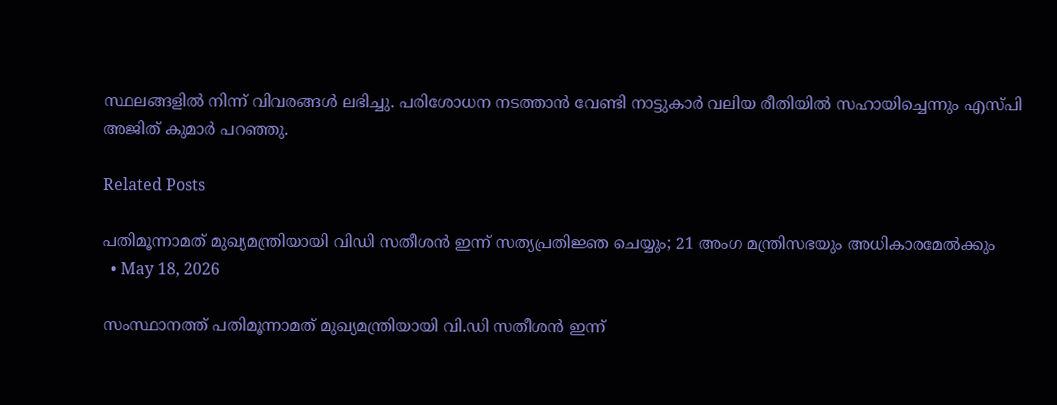സ്ഥലങ്ങളിൽ നിന്ന് വിവരങ്ങൾ ലഭിച്ചു. പരിശോധന നടത്താൻ വേണ്ടി നാട്ടുകാർ വലിയ രീതിയിൽ സഹായിച്ചെന്നും എസ്പി അജിത് കുമാർ പറഞ്ഞു.

Related Posts

പതിമൂന്നാമത് മുഖ്യമന്ത്രിയായി വിഡി സതീശന്‍ ഇന്ന് സത്യപ്രതിജ്ഞ ചെയ്യും; 21 അംഗ മന്ത്രിസഭയും അധികാരമേല്‍ക്കും
  • May 18, 2026

സംസ്ഥാനത്ത് പതിമൂന്നാമത് മുഖ്യമന്ത്രിയായി വി.ഡി സതീശന്‍ ഇന്ന്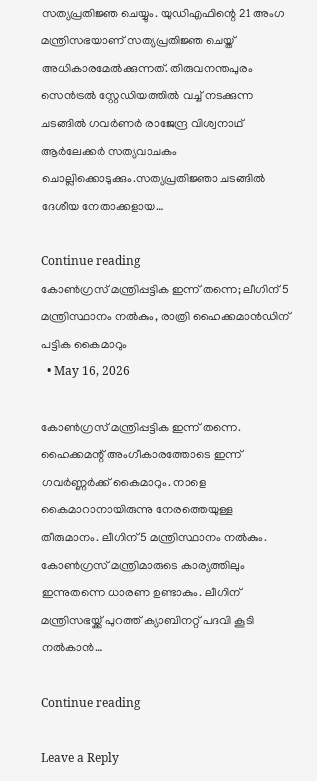സത്യപ്രതിജ്ഞ ചെയ്യും. യുഡിഎഫിന്റെ 21 അംഗ മന്ത്രിസഭയാണ് സത്യപ്രതിജ്ഞ ചെയ്ത് അധികാരമേല്‍ക്കുന്നത്. തിരുവനന്തപുരം സെന്‍ട്രല്‍ സ്റ്റേഡിയത്തില്‍ വച്ച് നടക്കുന്ന ചടങ്ങില്‍ ഗവര്‍ണര്‍ രാജേന്ദ്ര വിശ്വനാഥ് ആര്‍ലേക്കര്‍ സത്യവാചകം ചൊല്ലിക്കൊടുക്കും.സത്യപ്രതിജ്ഞാ ചടങ്ങില്‍ ദേശീയ നേതാക്കളായ…

Continue reading
കോൺഗ്രസ് മന്ത്രിപ്പട്ടിക ഇന്ന് തന്നെ; ലീഗിന് 5 മന്ത്രിസ്ഥാനം നൽകും, രാത്രി ഹൈക്കമാൻഡിന് പട്ടിക കൈമാറും
  • May 16, 2026

കോൺഗ്രസ് മന്ത്രിപ്പട്ടിക ഇന്ന് തന്നെ. ഹൈക്കമന്റ് അംഗീകാരത്തോടെ ഇന്ന് ഗവർണ്ണർക്ക് കൈമാറും. നാളെ കൈമാറാനായിരുന്നു നേരത്തെയുള്ള തീരുമാനം. ലീഗിന് 5 മന്ത്രിസ്ഥാനം നൽകും. കോൺഗ്രസ് മന്ത്രിമാരുടെ കാര്യത്തിലും ഇന്നുതന്നെ ധാരണ ഉണ്ടാകും. ലീഗിന് മന്ത്രിസഭയ്ക്ക് പുറത്ത് ക്യാബിനറ്റ് പദവി കൂടി നൽകാൻ…

Continue reading

Leave a Reply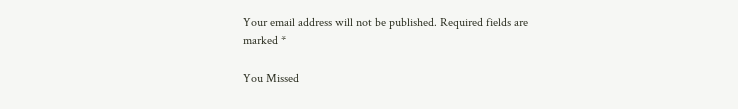Your email address will not be published. Required fields are marked *

You Missed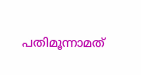പതിമൂന്നാമത്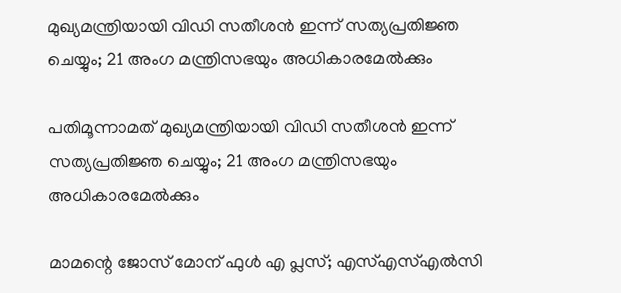മുഖ്യമന്ത്രിയായി വിഡി സതീശന്‍ ഇന്ന് സത്യപ്രതിജ്ഞ ചെയ്യും; 21 അംഗ മന്ത്രിസഭയും അധികാരമേല്‍ക്കും

പതിമൂന്നാമത് മുഖ്യമന്ത്രിയായി വിഡി സതീശന്‍ ഇന്ന് സത്യപ്രതിജ്ഞ ചെയ്യും; 21 അംഗ മന്ത്രിസഭയും അധികാരമേല്‍ക്കും

മാമന്റെ ജോസ് മോന് ഫുള്‍ എ പ്ലസ്; എസ്എസ്എല്‍സി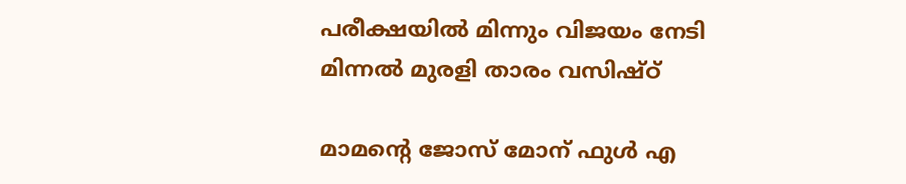പരീക്ഷയില്‍ മിന്നും വിജയം നേടി മിന്നല്‍ മുരളി താരം വസിഷ്ഠ്

മാമന്റെ ജോസ് മോന് ഫുള്‍ എ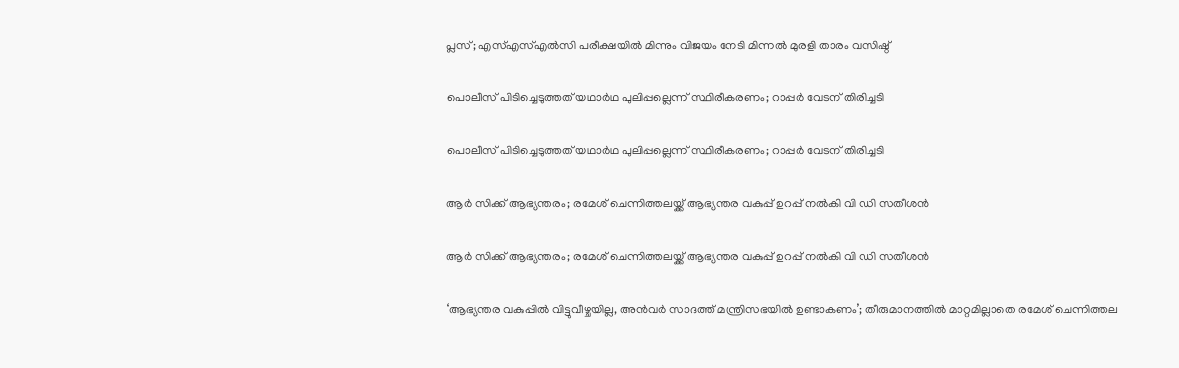പ്ലസ്; എസ്എസ്എല്‍സി പരീക്ഷയില്‍ മിന്നും വിജയം നേടി മിന്നല്‍ മുരളി താരം വസിഷ്ഠ്

പൊലീസ് പിടിച്ചെടുത്തത് യഥാര്‍ഥ പുലിപ്പല്ലെന്ന് സ്ഥിരീകരണം; റാപ്പര്‍ വേടന് തിരിച്ചടി

പൊലീസ് പിടിച്ചെടുത്തത് യഥാര്‍ഥ പുലിപ്പല്ലെന്ന് സ്ഥിരീകരണം; റാപ്പര്‍ വേടന് തിരിച്ചടി

ആര്‍ സിക്ക് ആഭ്യന്തരം; രമേശ് ചെന്നിത്തലയ്ക്ക് ആഭ്യന്തര വകുപ്പ് ഉറപ്പ് നല്‍കി വി ഡി സതീശന്‍

ആര്‍ സിക്ക് ആഭ്യന്തരം; രമേശ് ചെന്നിത്തലയ്ക്ക് ആഭ്യന്തര വകുപ്പ് ഉറപ്പ് നല്‍കി വി ഡി സതീശന്‍

‘ആഭ്യന്തര വകുപ്പിൽ വിട്ടുവീഴ്ചയില്ല, അൻവർ സാദത്ത് മന്ത്രിസഭയിൽ ഉണ്ടാകണം’; തീരുമാനത്തിൽ മാറ്റമില്ലാതെ രമേശ് ചെന്നിത്തല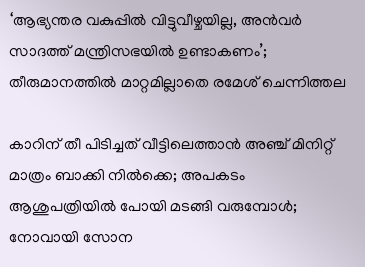‘ആഭ്യന്തര വകുപ്പിൽ വിട്ടുവീഴ്ചയില്ല, അൻവർ സാദത്ത് മന്ത്രിസഭയിൽ ഉണ്ടാകണം’; തീരുമാനത്തിൽ മാറ്റമില്ലാതെ രമേശ് ചെന്നിത്തല

കാറിന് തീ പിടിച്ചത് വീട്ടിലെത്താന്‍ അഞ്ച് മിനിറ്റ് മാത്രം ബാക്കി നില്‍ക്കെ; അപകടം ആശുപത്രിയില്‍ പോയി മടങ്ങി വരുമ്പോള്‍; നോവായി സോന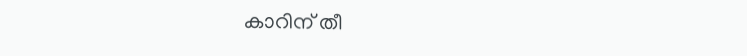കാറിന് തീ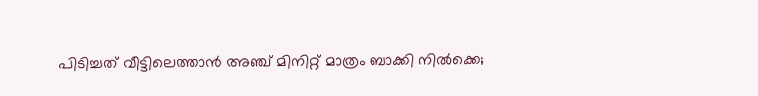പിടിച്ചത് വീട്ടിലെത്താന്‍ അഞ്ച് മിനിറ്റ് മാത്രം ബാക്കി നില്‍ക്കെ;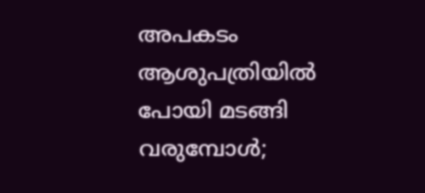അപകടം ആശുപത്രിയില്‍ പോയി മടങ്ങി വരുമ്പോള്‍;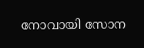നോവായി സോന